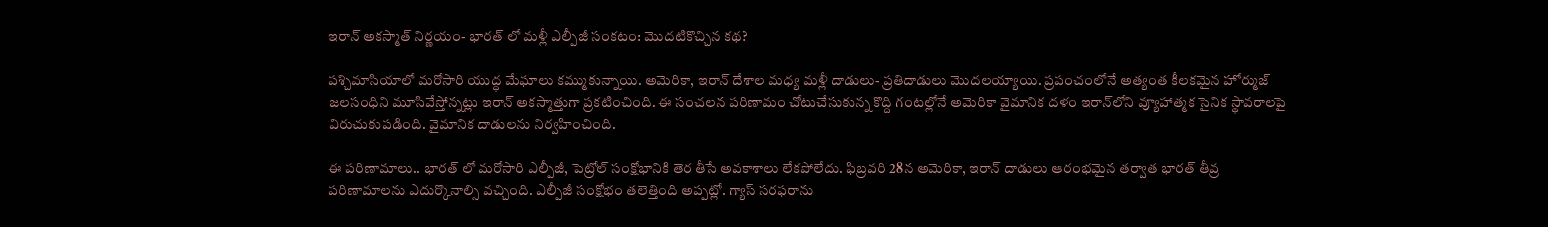ఇరాన్ అకస్మాత్ నిర్ణయం- భారత్ లో మళ్లీ ఎల్పీజీ సంకటం: మొదటికొచ్చిన కథ?

పశ్చిమాసియాలో మరోసారి యుద్ధ మేఘాలు కమ్ముకున్నాయి. అమెరికా, ఇరాన్ దేశాల మధ్య మళ్లీ దాడులు- ప్రతిదాడులు మొదలయ్యాయి. ప్రపంచంలోనే అత్యంత కీలకమైన హోర్ముజ్ జలసంధిని మూసివేస్తోన్నట్లు ఇరాన్ అకస్మాత్తుగా ప్రకటించింది. ఈ సంచలన పరిణామం చోటుచేసుకున్న కొద్ది గంటల్లోనే అమెరికా వైమానిక దళం ఇరాన్‌లోని వ్యూహాత్మక సైనిక స్థావరాలపై విరుచుకుపడింది. వైమానిక దాడులను నిర్వహించింది.

ఈ పరిణామాలు.. భారత్ లో మరోసారి ఎల్పీజీ, పెట్రోల్ సంక్షోభానికి తెర తీసే అవకాశాలు లేకపోలేదు. ఫిబ్రవరి 28న అమెరికా, ఇరాన్ దాడులు ఆరంభమైన తర్వాత భారత్ తీవ్ర పరిణామాలను ఎదుర్కొనాల్సి వచ్చింది. ఎల్పీజీ సంక్షోభం తలెత్తింది అప్పట్లో. గ్యాస్ సరఫరాను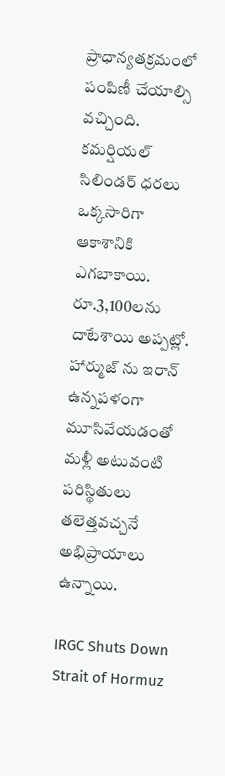ప్రాధాన్యతక్రమంలో పంపిణీ చేయాల్సి వచ్చింది. కమర్షియల్ సిలిండర్ ధరలు ఒక్కసారిగా ఆకాశానికి ఎగబాకాయి. రూ.3,100లను దాటేశాయి అప్పట్లో. హార్ముజ్ ను ఇరాన్ ఉన్నపళంగా మూసివేయడంతో మళ్లీ అటువంటి పరిస్థితులు తలెత్తవచ్చనే అభిప్రాయాలు ఉన్నాయి.

IRGC Shuts Down Strait of Hormuz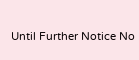Until Further Notice No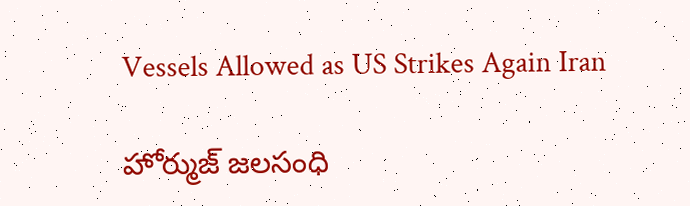Vessels Allowed as US Strikes Again Iran

హోర్ముజ్ జలసంధి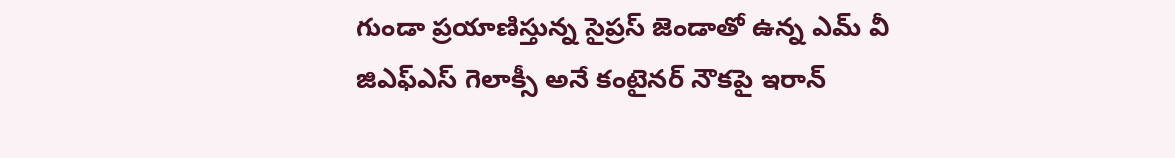గుండా ప్రయాణిస్తున్న సైప్రస్ జెండాతో ఉన్న ఎమ్ వీ జిఎఫ్ఎస్ గెలాక్సీ అనే కంటైనర్ నౌకపై ఇరాన్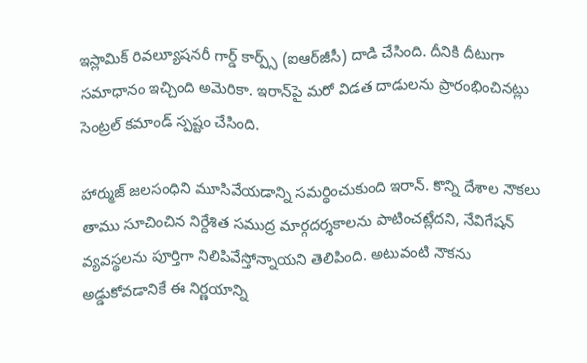ఇస్లామిక్ రివల్యూషనరీ గార్డ్ కార్ప్స్ (ఐఆర్‌జీసీ) దాడి చేసింది. దీనికి దీటుగా సమాధానం ఇచ్చింది అమెరికా. ఇరాన్‌పై మరో విడత దాడులను ప్రారంభించినట్లు సెంట్రల్ కమాండ్ స్పష్టం చేసింది.

హార్ముజ్ జలసంధిని మూసివేయడాన్ని సమర్థించుకుంది ఇరాన్. కొన్ని దేశాల నౌకలు తాము సూచించిన నిర్దేశిత సముద్ర మార్గదర్శకాలను పాటించట్లేదని, నేవిగేషన్ వ్యవస్థలను పూర్తిగా నిలిపివేస్తోన్నాయని తెలిపింది. అటువంటి నౌకను అడ్డుకోవడానికే ఈ నిర్ణయాన్ని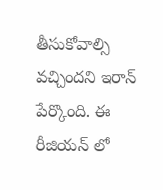తీసుకోవాల్సి వచ్చిందని ఇరాన్ పేర్కొంది. ఈ రీజియన్ లో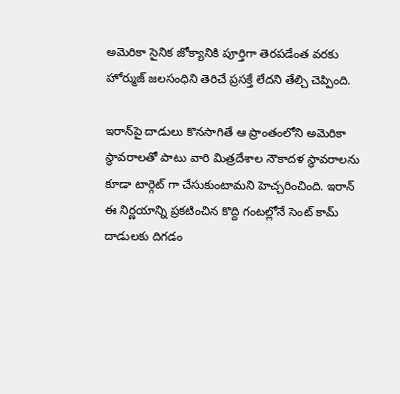అమెరికా సైనిక జోక్యానికి పూర్తిగా తెరపడేంత వరకు హోర్ముజ్ జలసంధిని తెరిచే ప్రసక్తే లేదని తేల్చి చెప్పింది.

ఇరాన్‌పై దాడులు కొనసాగితే ఆ ప్రాంతంలోని అమెరికా స్థావరాలతో పాటు వారి మిత్రదేశాల నౌకాదళ స్థావరాలను కూడా టార్గెట్ గా చేసుకుంటామని హెచ్చరించింది. ఇరాన్ ఈ నిర్ణయాన్ని ప్రకటించిన కొద్ది గంటల్లోనే సెంట్ కామ్ దాడులకు దిగడం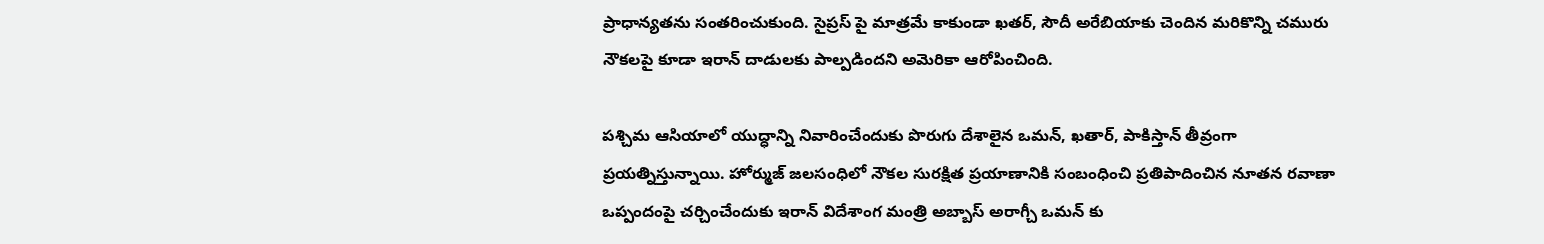ప్రాధాన్యతను సంతరించుకుంది. సైప్రస్ పై మాత్రమే కాకుండా ఖతర్, సౌదీ అరేబియాకు చెందిన మరికొన్ని చమురు నౌకలపై కూడా ఇరాన్ దాడులకు పాల్పడిందని అమెరికా ఆరోపించింది.

పశ్చిమ ఆసియాలో యుద్ధాన్ని నివారించేందుకు పొరుగు దేశాలైన ఒమన్, ఖతార్, పాకిస్తాన్ తీవ్రంగా ప్రయత్నిస్తున్నాయి. హోర్ముజ్ జలసంధిలో నౌకల సురక్షిత ప్రయాణానికి సంబంధించి ప్రతిపాదించిన నూతన రవాణా ఒప్పందంపై చర్చించేందుకు ఇరాన్ విదేశాంగ మంత్రి అబ్బాస్ అరాగ్చీ ఒమన్ కు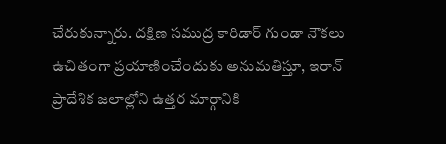చేరుకున్నారు. దక్షిణ సముద్ర కారిడార్ గుండా నౌకలు ఉచితంగా ప్రయాణించేందుకు అనుమతిస్తూ, ఇరాన్ ప్రాదేశిక జలాల్లోని ఉత్తర మార్గానికి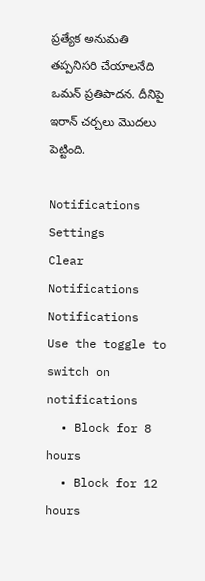ప్రత్యేక అనుమతి తప్పనిసరి చేయాలనేది ఒమన్ ప్రతిపాదన. దీనిపై ఇరాన్ చర్చలు మొదలు పెట్టింది.

Notifications
Settings
Clear Notifications
Notifications
Use the toggle to switch on notifications
  • Block for 8 hours
  • Block for 12 hours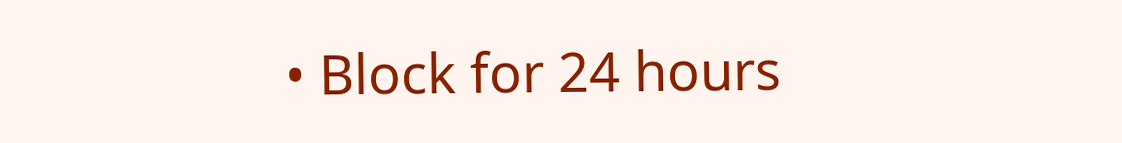• Block for 24 hours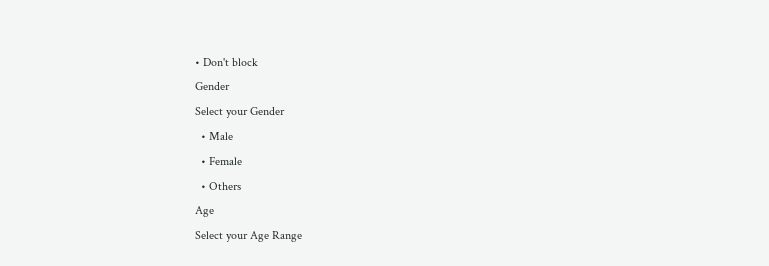• Don't block
Gender
Select your Gender
  • Male
  • Female
  • Others
Age
Select your Age Range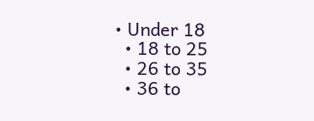• Under 18
  • 18 to 25
  • 26 to 35
  • 36 to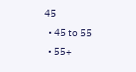45
  • 45 to 55
  • 55+